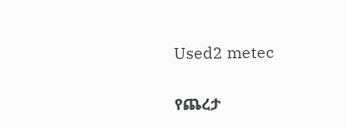Used2 metec

የጨረታ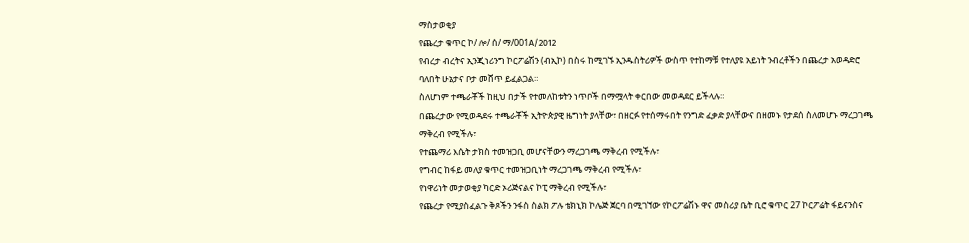ማስታወቂያ
የጨረታ ቁጥር ኮ/ ሎ/ ሰ/ ማ/001A/2012
የብረታ ብረትና ኢንጂነሪንግ ኮርፖሬሽን (ብኢኮ) በስሩ ከሚገኙ ኢንዱስትሪዎች ውስጥ የተከማቹ የተለያዩ አይነት ንብረቶችን በጨረታ አወዳድሮ ባለበት ሁኔታና ቦታ መሸጥ ይፈልጋል።
ስለሆነም ተጫራቾች ከዚህ በታች የተመለከቱትን ነጥቦች በማሟላት ቀርበው መወዳደር ይችላሉ።
በጨረታው የሚወዳደሩ ተጫራቾች ኢትዮጵያዊ ዜግነት ያላቸው፣ በዘርፉ የተሰማሩበት የንግድ ፈቃድ ያላቸውና በዘመኑ የታደሰ ስለመሆኑ ማረጋገጫ ማቅረብ የሚችሉ፣
የተጨማሪ እሴት ታክስ ተመዝጋቢ መሆናቸውን ማረጋገጫ ማቅረብ የሚችሉ፣
የግብር ከፋይ መለያ ቁጥር ተመዝጋቢነት ማረጋገጫ ማቅረብ የሚችሉ፣
የነዋሪነት መታወቂያ ካርድ ኦሪጅናልና ኮፒ ማቅረብ የሚችሉ፣
የጨረታ የሚያስፈልጉ ቅጾችን ንፋስ ስልክ ፖሉ ቴክኒክ ኮሌጅ ጀርባ በሚገኘው የኮርፖሬሽኑ ዋና መስሪያ ቤት ቢሮ ቁጥር 27 ኮርፖሬት ፋይናንስና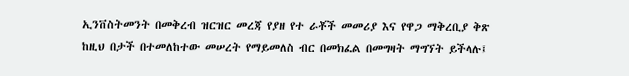ኢንቨስትመንት በመቅረብ ዝርዝር መረጃ የያዘ የተ ራቾች መመሪያ እና የዋጋ ማቅረቢያ ቅጽ ከዚህ በታች በተመለከተው መሠረት የማይመለስ ብር በመክፈል በመግዛት ማግኘት ይችላሉ፤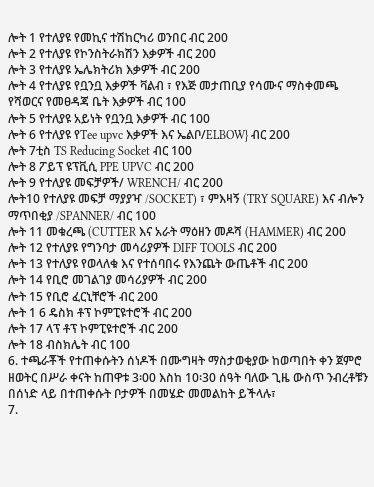ሎት 1 የተለያዩ የመኪና ተሽከርካሪ ወንበር ብር 200
ሎት 2 የተለያዩ የኮንስትራክሽን እቃዎች ብር 200
ሎት 3 የተለያዩ ኤሌክትሪክ እቃዎች ብር 200
ሎት 4 የተለያዩ የቧንቧ እቃዎች ቫልብ ፣ የእጅ መታጠቢያ የሳሙና ማስቀመጫ የሻወርና የመፀዳጃ ቤት እቃዎች ብር 100
ሎት 5 የተለያዩ አይነት የቧንቧ እቃዎች ብር 100
ሎት 6 የተለያዩ የTee upvc እቃዎች እና ኤልቦ/ELBOW} ብር 200
ሎት 7ቲስ TS Reducing Socket ብር 100
ሎት 8 ፖይፕ ዩፕቪሲ PPE UPVC ብር 200
ሎት 9 የተለያዩ መፍቻዎች/ WRENCH/ ብር 200
ሎት10 የተለያዩ መፍቻ ማያያዣ /SOCKET) ፣ ምእዛኝ (TRY SQUARE) እና ብሎን ማጥበቂያ /SPANNER/ ብር 100
ሎት 11 መቁረጫ (CUTTER እና አራት ማዕዘን መዶሻ (HAMMER) ብር 200
ሎት 12 የተለያዩ የግንባታ መሳሪያዎች DIFF TOOLS ብር 200
ሎት 13 የተለያዩ የወላለቁ እና የተሰባበሩ የእንጨት ውጤቶች ብር 200
ሎት 14 የቢሮ መገልገያ መሳሪያዎች ብር 200
ሎት 15 የቢሮ ፈርኒቸሮች ብር 200
ሎት 1 6 ዴስክ ቶፕ ኮምፒዩተሮች ብር 200
ሎት 17 ላፕ ቶፕ ኮምፒዩተሮች ብር 200
ሎት 18 ብስክሌት ብር 100
6. ተጫራቾች የተጠቀሱትን ሰነዶች በሙግዛት ማስታወቂያው ከወጣበት ቀን ጀምሮ ዘወትር በሥራ ቀናት ከጠዋቱ 3፡00 እስከ 10፡30 ሰዓት ባለው ጊዜ ውስጥ ንብረቶቹን በሰነድ ላይ በተጠቀሱት ቦታዎች በመሄድ መመልከት ይችላሉ፣
7.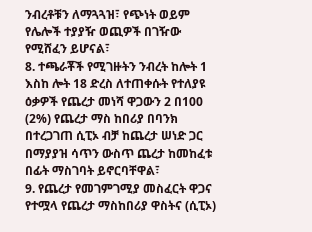ንብረቶቹን ለማጓጓዝ፣ የጭነት ወይም የሌሎች ተያያዥ ወጪዎች በገዥው የሚሸፈን ይሆናል፣
8. ተጫራቾች የሚገዙትን ንብረት ከሎት 1 እስከ ሎት 18 ድረስ ለተጠቀሱት የተለያዩ ዕቃዎች የጨረታ መነሻ ዋጋውን 2 በ100 (2%) የጨረታ ማስ ከበሪያ በባንክ በተረጋገጠ ሲፒኦ ብቻ ከጨረታ ሠነድ ጋር በማያያዝ ሳጥን ውስጥ ጨረታ ከመከፈቱ በፊት ማስገባት ይኖርባቸዋል፣
9. የጨረታ የመገምገሚያ መስፈርት ዋጋና የተሟላ የጨረታ ማስከበሪያ ዋስትና (ሲፒኦ)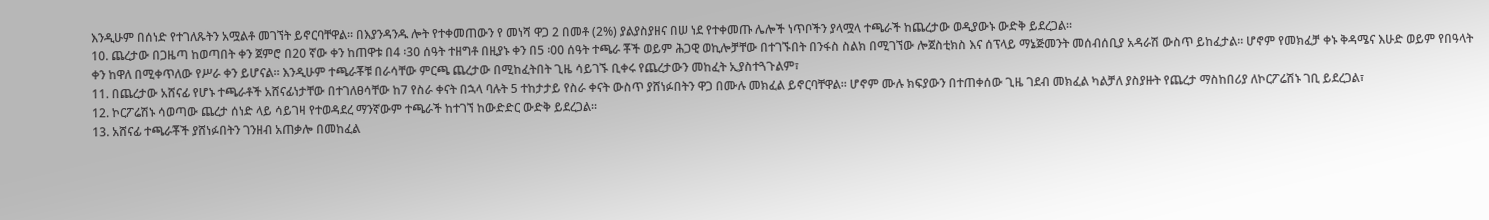እንዲሁም በሰነድ የተገለጹትን አሟልቶ መገኘት ይኖርባቸዋል። በእያንዳንዱ ሎት የተቀመጠውን የ መነሻ ዋጋ 2 በመቶ (2%) ያልያስያዘና በሠ ነደ የተቀመጡ ሌሎች ነጥቦችን ያላሟላ ተጫራች ከጨረታው ወዲያውኑ ውድቅ ይደረጋል።
10. ጨረታው በጋዜጣ ከወጣበት ቀን ጀምሮ በ20 ኛው ቀን ከጠዋቱ በ4 ፡30 ሰዓት ተዘግቶ በዚያኑ ቀን በ5 ፡00 ሰዓት ተጫራ ቾች ወይም ሕጋዊ ወኪሎቻቸው በተገኙበት በንፋስ ስልክ በሚገኘው ሎጀስቲክስ እና ሰፕላይ ማኔጅመንት መሰብሰቢያ አዳራሽ ውስጥ ይከፈታል። ሆኖም የመክፈቻ ቀኑ ቅዳሜና እሁድ ወይም የበዓላት ቀን ከዋለ በሚቀጥለው የሥራ ቀን ይሆናል። እንዲሁም ተጫራቾቹ በራሳቸው ምርጫ ጨረታው በሚከፈትበት ጊዜ ሳይገኙ ቢቀሩ የጨረታውን መከፈት ኢያስተጓጉልም፣
11. በጨረታው አሸናፊ የሆኑ ተጫራቶች አሸናፊነታቸው በተገለፀሳቸው ከ7 የስራ ቀናት በኋላ ባሉት 5 ተከታታይ የስራ ቀናት ውስጥ ያሸነፉበትን ዋጋ በሙሉ መክፈል ይኖርባቸዋል። ሆኖም ሙሉ ክፍያውን በተጠቀሰው ጊዜ ገደብ መክፈል ካልቻለ ያስያዙት የጨረታ ማስከበሪያ ለኮርፖሬሽኑ ገቢ ይደረጋል፣
12. ኮርፖሬሽኑ ሳወጣው ጨረታ ሰነድ ላይ ሳይገዛ የተወዳደረ ማንኛውም ተጫራች ከተገኘ ከውድድር ውድቅ ይደረጋል።
13. አሸናፊ ተጫራቾች ያሸነፉበትን ገንዘብ አጠቃሎ በመከፈል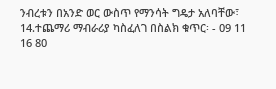ንብረቱን በአንድ ወር ውስጥ የማንሳት ግዴታ አለባቸው፣
14.ተጨማሪ ማብራሪያ ካስፈለገ በስልክ ቁጥር፡ - 09 11 16 80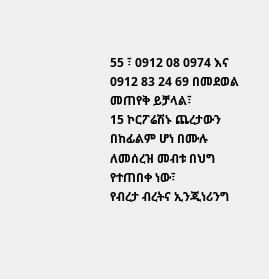55 ፣ 0912 08 0974 እና 0912 83 24 69 በመደወል መጠየቅ ይቻላል፣
15 ኮርፖሬሽኑ ጨረታውን በከፊልም ሆነ በሙሉ ለመሰረዝ መብቱ በህግ የተጠበቀ ነው፣
የብረታ ብረትና ኢንጂነሪንግ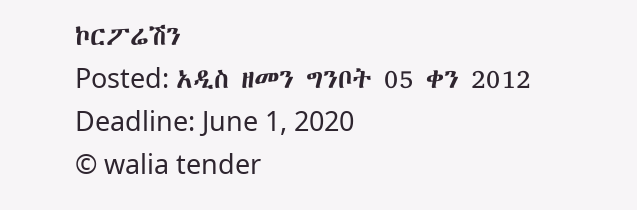ኮርፖሬሽን
Posted: አዲስ ዘመን ግንቦት 05 ቀን 2012
Deadline: June 1, 2020
© walia tender